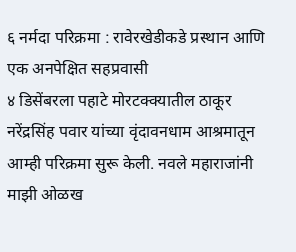६ नर्मदा परिक्रमा : रावेरखेडीकडे प्रस्थान आणि एक अनपेक्षित सहप्रवासी
४ डिसेंबरला पहाटे मोरटक्क्यातील ठाकूर नरेंद्रसिंह पवार यांच्या वृंदावनधाम आश्रमातून आम्ही परिक्रमा सुरू केली. नवले महाराजांनी माझी ओळख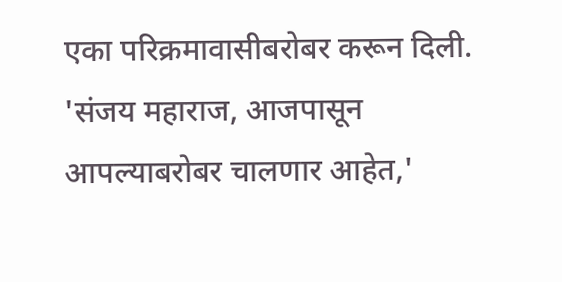एका परिक्रमावासीबरोबर करून दिली. 'संजय महाराज, आजपासून आपल्याबरोबर चालणार आहेत,'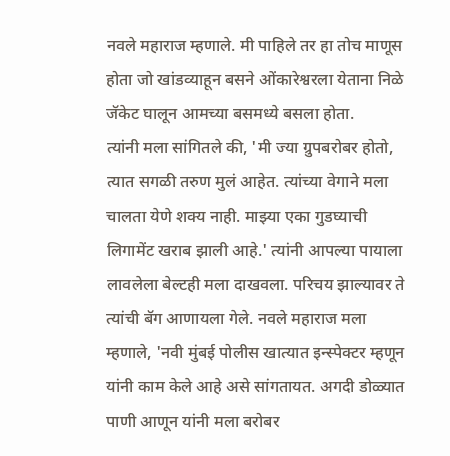नवले महाराज म्हणाले. मी पाहिले तर हा तोच माणूस होता जो खांडव्याहून बसने ओंकारेश्वरला येताना निळे जॅकेट घालून आमच्या बसमध्ये बसला होता.
त्यांनी मला सांगितले की, 'मी ज्या ग्रुपबरोबर होतो, त्यात सगळी तरुण मुलं आहेत. त्यांच्या वेगाने मला चालता येणे शक्य नाही. माझ्या एका गुडघ्याची लिगामेंट खराब झाली आहे.' त्यांनी आपल्या पायाला लावलेला बेल्टही मला दाखवला. परिचय झाल्यावर ते त्यांची बॅग आणायला गेले. नवले महाराज मला म्हणाले, 'नवी मुंबई पोलीस खात्यात इन्स्पेक्टर म्हणून यांनी काम केले आहे असे सांगतायत. अगदी डोळ्यात पाणी आणून यांनी मला बरोबर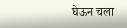घेऊन चला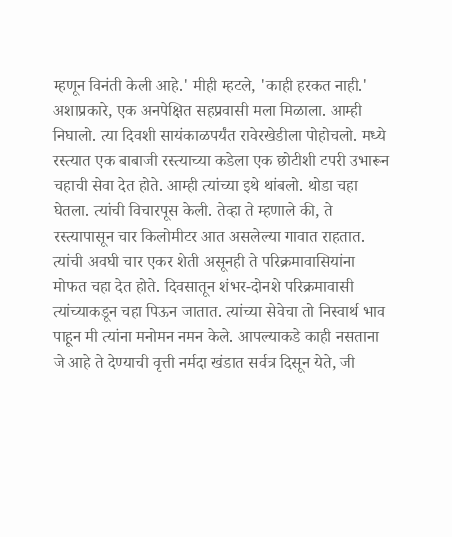म्हणून विनंती केली आहे.' मीही म्हटले, 'काही हरकत नाही.'
अशाप्रकारे, एक अनपेक्षित सहप्रवासी मला मिळाला. आम्ही निघालो. त्या दिवशी सायंकाळपर्यंत रावेरखेडीला पोहोचलो. मध्ये रस्त्यात एक बाबाजी रस्त्याच्या कडेला एक छोटीशी टपरी उभारून चहाची सेवा देत होते. आम्ही त्यांच्या इथे थांबलो. थोडा चहा घेतला. त्यांची विचारपूस केली. तेव्हा ते म्हणाले की, ते रस्त्यापासून चार किलोमीटर आत असलेल्या गावात राहतात. त्यांची अवघी चार एकर शेती असूनही ते परिक्रमावासियांना मोफत चहा देत होते. दिवसातून शंभर-दोनशे परिक्रमावासी त्यांच्याकडून चहा पिऊन जातात. त्यांच्या सेवेचा तो निस्वार्थ भाव पाहून मी त्यांना मनोमन नमन केले. आपल्याकडे काही नसताना जे आहे ते देण्याची वृत्ती नर्मदा खंडात सर्वत्र दिसून येते, जी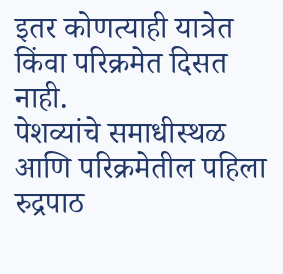इतर कोणत्याही यात्रेत किंवा परिक्रमेत दिसत नाही.
पेशव्यांचे समाधीस्थळ आणि परिक्रमेतील पहिला रुद्रपाठ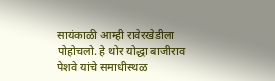सायंकाळी आम्ही रावेरखेडीला पोहोचलो. हे थोर योद्धा बाजीराव पेशवे यांचे समाधीस्थळ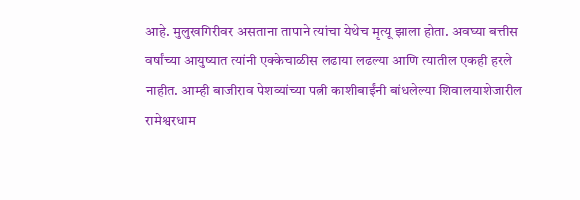आहे. मुलुखगिरीवर असताना तापाने त्यांचा येथेच मृत्यू झाला होता. अवघ्या बत्तीस वर्षांच्या आयुष्यात त्यांनी एक्केचाळीस लढाया लढल्या आणि त्यातील एकही हरले नाहीत. आम्ही बाजीराव पेशव्यांच्या पत्नी काशीबाईंनी बांधलेल्या शिवालयाशेजारील रामेश्वरधाम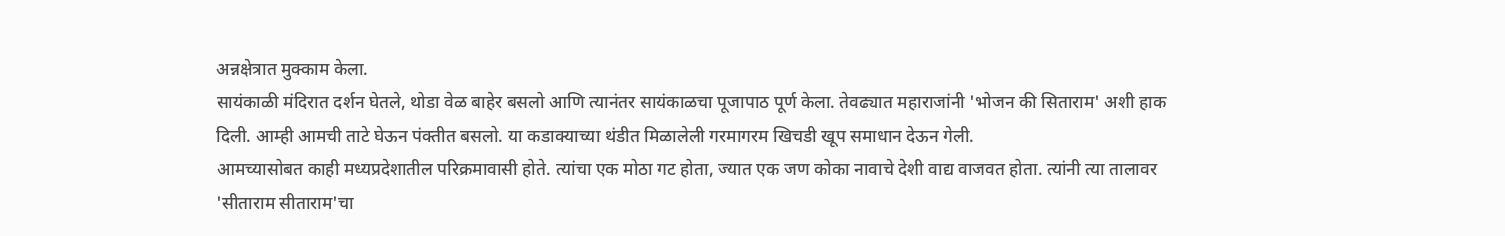अन्नक्षेत्रात मुक्काम केला.
सायंकाळी मंदिरात दर्शन घेतले, थोडा वेळ बाहेर बसलो आणि त्यानंतर सायंकाळचा पूजापाठ पूर्ण केला. तेवढ्यात महाराजांनी 'भोजन की सिताराम' अशी हाक दिली. आम्ही आमची ताटे घेऊन पंक्तीत बसलो. या कडाक्याच्या थंडीत मिळालेली गरमागरम खिचडी खूप समाधान देऊन गेली.
आमच्यासोबत काही मध्यप्रदेशातील परिक्रमावासी होते. त्यांचा एक मोठा गट होता, ज्यात एक जण कोका नावाचे देशी वाद्य वाजवत होता. त्यांनी त्या तालावर 'सीताराम सीताराम'चा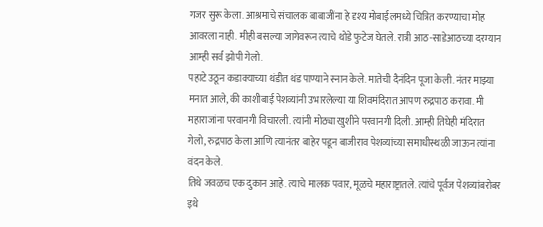गजर सुरू केला. आश्रमाचे संचालक बाबाजींना हे दृश्य मोबाईलमध्ये चित्रित करण्याचा मोह आवरला नाही. मीही बसल्या जागेवरून त्याचे थोडे फुटेज घेतले. रात्री आठ-साडेआठच्या दरम्यान आम्ही सर्व झोपी गेलो.
पहाटे उठून कडाक्याच्या थंडीत थंड पाण्याने स्नान केले. मातेची दैनंदिन पूजा केली. नंतर माझ्या मनात आले, की काशीबाई पेशव्यांनी उभारलेल्या या शिवमंदिरात आपण रुद्रपाठ करावा. मी महाराजांना परवानगी विचारली. त्यांनी मोठ्या खुशीने परवानगी दिली. आम्ही तिघेही मंदिरात गेलो, रुद्रपाठ केला आणि त्यानंतर बाहेर पडून बाजीराव पेशव्यांच्या समाधीस्थळी जाऊन त्यांना वंदन केले.
तिथे जवळच एक दुकान आहे. त्याचे मालक पवार, मूळचे महाराष्ट्रातले. त्यांचे पूर्वज पेशव्यांबरोबर इथे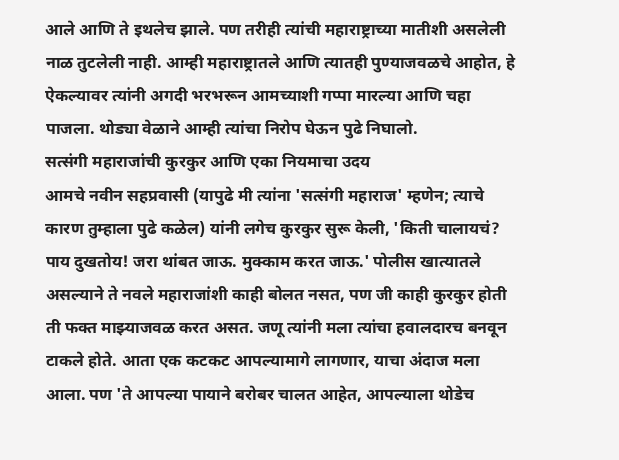आले आणि ते इथलेच झाले. पण तरीही त्यांची महाराष्ट्राच्या मातीशी असलेली नाळ तुटलेली नाही. आम्ही महाराष्ट्रातले आणि त्यातही पुण्याजवळचे आहोत, हे ऐकल्यावर त्यांनी अगदी भरभरून आमच्याशी गप्पा मारल्या आणि चहा पाजला. थोड्या वेळाने आम्ही त्यांचा निरोप घेऊन पुढे निघालो.
सत्संगी महाराजांची कुरकुर आणि एका नियमाचा उदय
आमचे नवीन सहप्रवासी (यापुढे मी त्यांना 'सत्संगी महाराज' म्हणेन; त्याचे कारण तुम्हाला पुढे कळेल) यांनी लगेच कुरकुर सुरू केली, 'किती चालायचं? पाय दुखतोय! जरा थांबत जाऊ. मुक्काम करत जाऊ.' पोलीस खात्यातले असल्याने ते नवले महाराजांशी काही बोलत नसत, पण जी काही कुरकुर होती ती फक्त माझ्याजवळ करत असत. जणू त्यांनी मला त्यांचा हवालदारच बनवून टाकले होते. आता एक कटकट आपल्यामागे लागणार, याचा अंदाज मला आला. पण 'ते आपल्या पायाने बरोबर चालत आहेत, आपल्याला थोडेच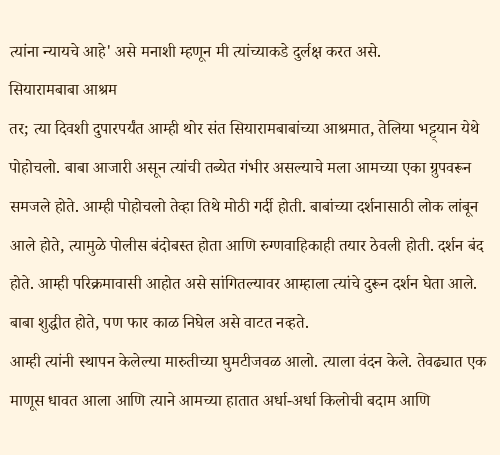त्यांना न्यायचे आहे' असे मनाशी म्हणून मी त्यांच्याकडे दुर्लक्ष करत असे.
सियारामबाबा आश्रम
तर; त्या दिवशी दुपारपर्यंत आम्ही थोर संत सियारामबाबांच्या आश्रमात, तेलिया भट्ट्यान येथे पोहोचलो. बाबा आजारी असून त्यांची तब्येत गंभीर असल्याचे मला आमच्या एका ग्रुपवरून समजले होते. आम्ही पोहोचलो तेव्हा तिथे मोठी गर्दी होती. बाबांच्या दर्शनासाठी लोक लांबून आले होते, त्यामुळे पोलीस बंदोबस्त होता आणि रुग्णवाहिकाही तयार ठेवली होती. दर्शन बंद होते. आम्ही परिक्रमावासी आहोत असे सांगितल्यावर आम्हाला त्यांचे दुरून दर्शन घेता आले. बाबा शुद्धीत होते, पण फार काळ निघेल असे वाटत नव्हते.
आम्ही त्यांनी स्थापन केलेल्या मारुतीच्या घुमटीजवळ आलो. त्याला वंदन केले. तेवढ्यात एक माणूस धावत आला आणि त्याने आमच्या हातात अर्धा-अर्धा किलोची बदाम आणि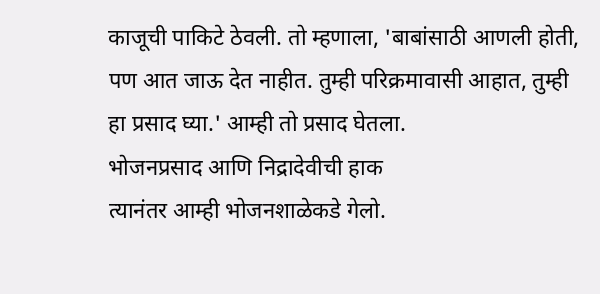काजूची पाकिटे ठेवली. तो म्हणाला, 'बाबांसाठी आणली होती, पण आत जाऊ देत नाहीत. तुम्ही परिक्रमावासी आहात, तुम्ही हा प्रसाद घ्या.' आम्ही तो प्रसाद घेतला.
भोजनप्रसाद आणि निद्रादेवीची हाक
त्यानंतर आम्ही भोजनशाळेकडे गेलो.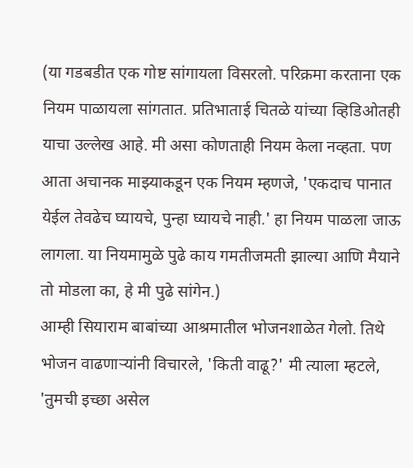(या गडबडीत एक गोष्ट सांगायला विसरलो. परिक्रमा करताना एक नियम पाळायला सांगतात. प्रतिभाताई चितळे यांच्या व्हिडिओतही याचा उल्लेख आहे. मी असा कोणताही नियम केला नव्हता. पण आता अचानक माझ्याकडून एक नियम म्हणजे, 'एकदाच पानात येईल तेवढेच घ्यायचे, पुन्हा घ्यायचे नाही.' हा नियम पाळला जाऊ लागला. या नियमामुळे पुढे काय गमतीजमती झाल्या आणि मैयाने तो मोडला का, हे मी पुढे सांगेन.)
आम्ही सियाराम बाबांच्या आश्रमातील भोजनशाळेत गेलो. तिथे भोजन वाढणाऱ्यांनी विचारले, 'किती वाढू?' मी त्याला म्हटले, 'तुमची इच्छा असेल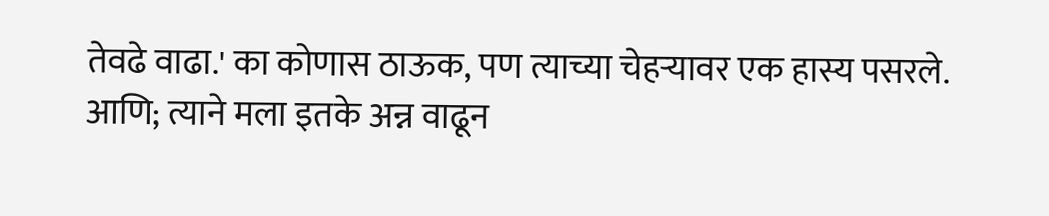तेवढे वाढा.' का कोणास ठाऊक, पण त्याच्या चेहऱ्यावर एक हास्य पसरले. आणि; त्याने मला इतके अन्न वाढून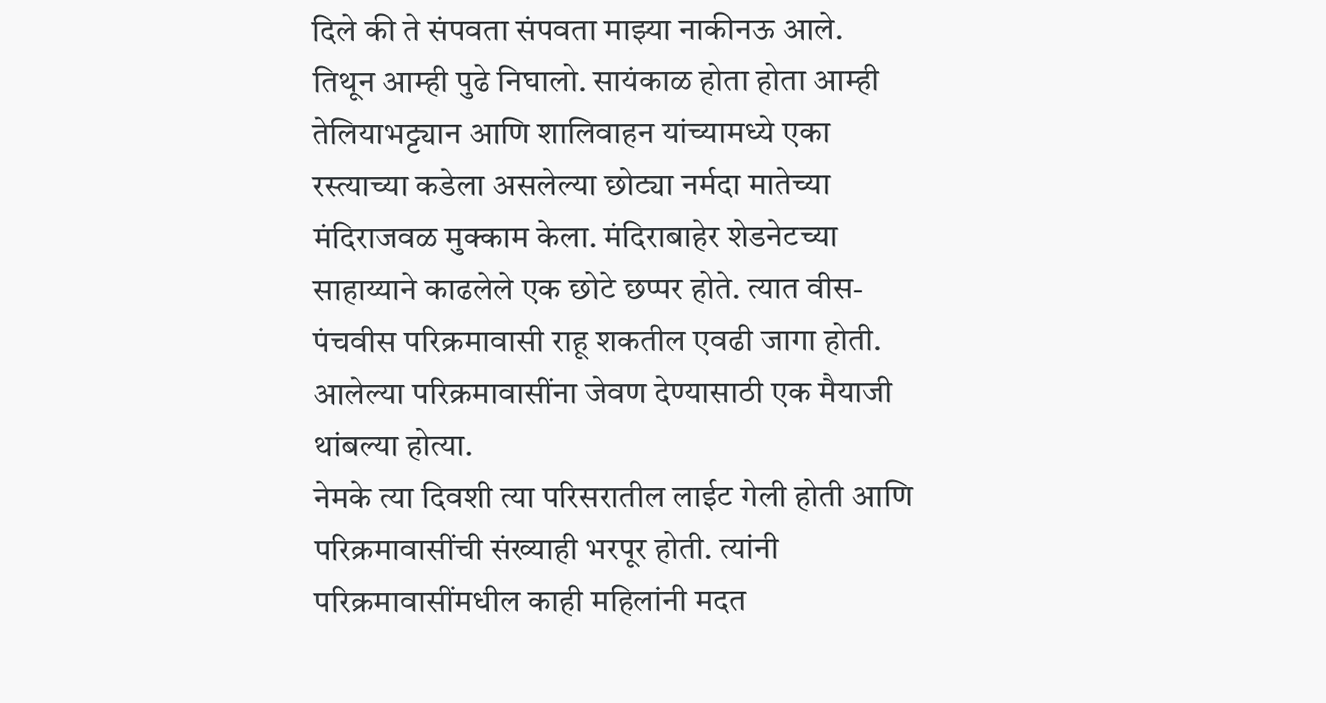दिले की ते संपवता संपवता माझ्या नाकीनऊ आले.
तिथून आम्ही पुढे निघालो. सायंकाळ होता होता आम्ही तेलियाभट्ट्यान आणि शालिवाहन यांच्यामध्ये एका रस्त्याच्या कडेला असलेल्या छोट्या नर्मदा मातेच्या मंदिराजवळ मुक्काम केला. मंदिराबाहेर शेडनेटच्या साहाय्याने काढलेले एक छोटे छप्पर होते. त्यात वीस-पंचवीस परिक्रमावासी राहू शकतील एवढी जागा होती. आलेल्या परिक्रमावासींना जेवण देण्यासाठी एक मैयाजी थांबल्या होत्या.
नेमके त्या दिवशी त्या परिसरातील लाईट गेली होती आणि परिक्रमावासींची संख्याही भरपूर होती. त्यांनी परिक्रमावासींमधील काही महिलांनी मदत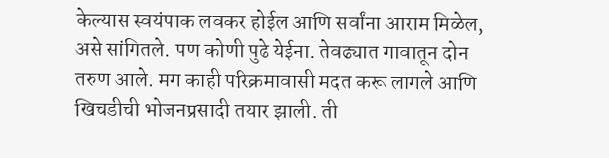केल्यास स्वयंपाक लवकर होईल आणि सर्वांना आराम मिळेल, असे सांगितले. पण कोणी पुढे येईना. तेवढ्यात गावातून दोन तरुण आले. मग काही परिक्रमावासी मदत करू लागले आणि खिचडीची भोजनप्रसादी तयार झाली. ती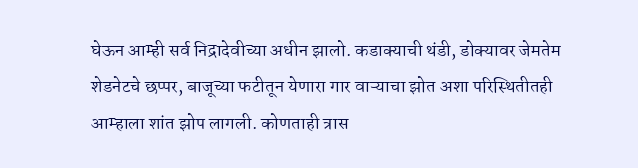घेऊन आम्ही सर्व निद्रादेवीच्या अधीन झालो. कडाक्याची थंडी, डोक्यावर जेमतेम शेडनेटचे छप्पर, बाजूच्या फटीतून येणारा गार वाऱ्याचा झोत अशा परिस्थितीतही आम्हाला शांत झोप लागली. कोणताही त्रास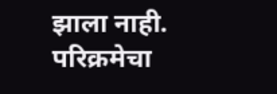झाला नाही.
परिक्रमेचा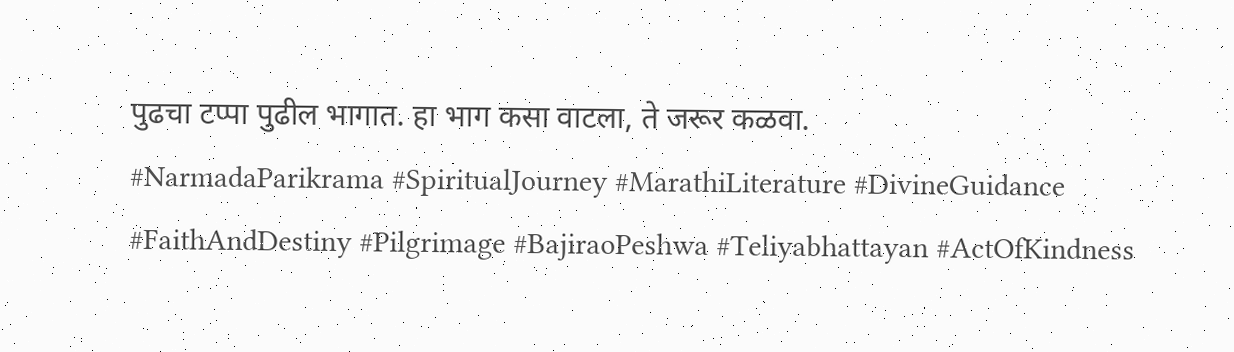पुढचा टप्पा पुढील भागात. हा भाग कसा वाटला, ते जरूर कळवा.
#NarmadaParikrama #SpiritualJourney #MarathiLiterature #DivineGuidance #FaithAndDestiny #Pilgrimage #BajiraoPeshwa #Teliyabhattayan #ActOfKindness